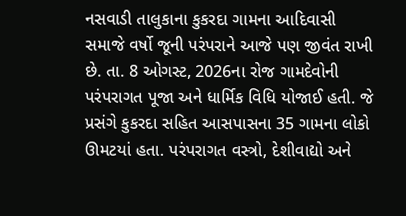નસવાડી તાલુકાના કુકરદા ગામના આદિવાસી સમાજે વર્ષો જૂની પરંપરાને આજે પણ જીવંત રાખી છે. તા. 8 ઓગસ્ટ, 2026ના રોજ ગામદેવોની પરંપરાગત પૂજા અને ધાર્મિક વિધિ યોજાઈ હતી. જે પ્રસંગે કુકરદા સહિત આસપાસના 35 ગામના લોકો ઊમટયાં હતા. પરંપરાગત વસ્ત્રો, દેશીવાદ્યો અને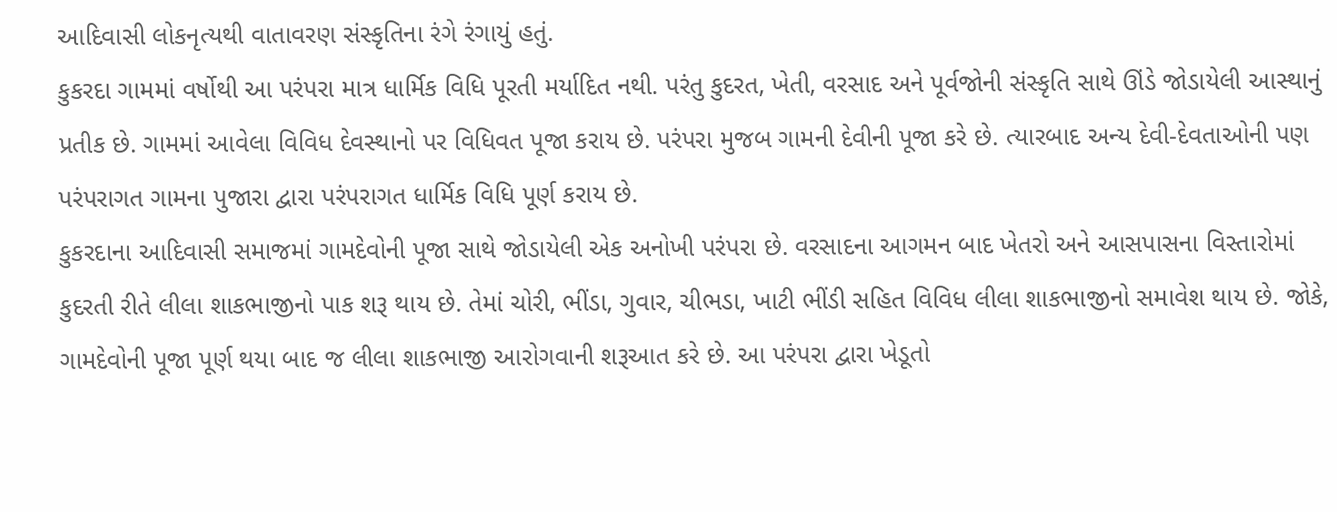આદિવાસી લોકનૃત્યથી વાતાવરણ સંસ્કૃતિના રંગે રંગાયું હતું.
કુકરદા ગામમાં વર્ષોથી આ પરંપરા માત્ર ધાર્મિક વિધિ પૂરતી મર્યાદિત નથી. પરંતુ કુદરત, ખેતી, વરસાદ અને પૂર્વજોની સંસ્કૃતિ સાથે ઊંડે જોડાયેલી આસ્થાનું પ્રતીક છે. ગામમાં આવેલા વિવિધ દેવસ્થાનો પર વિધિવત પૂજા કરાય છે. પરંપરા મુજબ ગામની દેવીની પૂજા કરે છે. ત્યારબાદ અન્ય દેવી-દેવતાઓની પણ પરંપરાગત ગામના પુજારા દ્વારા પરંપરાગત ધાર્મિક વિધિ પૂર્ણ કરાય છે.
કુકરદાના આદિવાસી સમાજમાં ગામદેવોની પૂજા સાથે જોડાયેલી એક અનોખી પરંપરા છે. વરસાદના આગમન બાદ ખેતરો અને આસપાસના વિસ્તારોમાં કુદરતી રીતે લીલા શાકભાજીનો પાક શરૂ થાય છે. તેમાં ચોરી, ભીંડા, ગુવાર, ચીભડા, ખાટી ભીંડી સહિત વિવિધ લીલા શાકભાજીનો સમાવેશ થાય છે. જોકે, ગામદેવોની પૂજા પૂર્ણ થયા બાદ જ લીલા શાકભાજી આરોગવાની શરૂઆત કરે છે. આ પરંપરા દ્વારા ખેડૂતો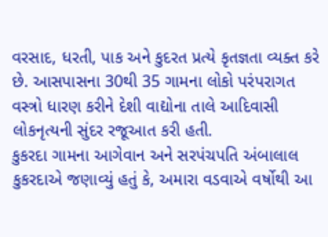વરસાદ, ધરતી, પાક અને કુદરત પ્રત્યે કૃતજ્ઞતા વ્યક્ત કરે છે. આસપાસના 30થી 35 ગામના લોકો પરંપરાગત વસ્ત્રો ધારણ કરીને દેશી વાદ્યોના તાલે આદિવાસી લોકનૃત્યની સુંદર રજૂઆત કરી હતી.
કુકરદા ગામના આગેવાન અને સરપંચપતિ અંબાલાલ કુકરદાએ જણાવ્યું હતું કે, અમારા વડવાએ વર્ષોથી આ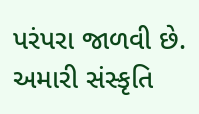પરંપરા જાળવી છે. અમારી સંસ્કૃતિ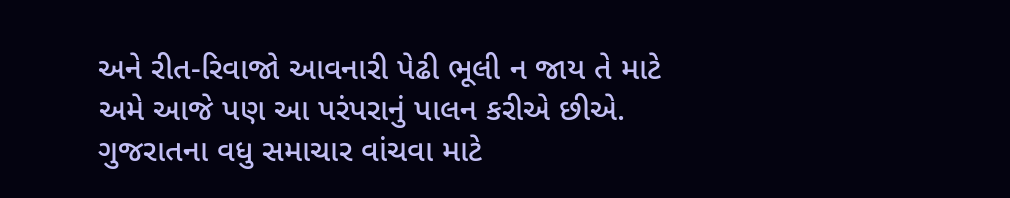અને રીત-રિવાજો આવનારી પેઢી ભૂલી ન જાય તે માટે અમે આજે પણ આ પરંપરાનું પાલન કરીએ છીએ.
ગુજરાતના વધુ સમાચાર વાંચવા માટે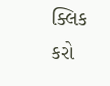ક્લિક કરો